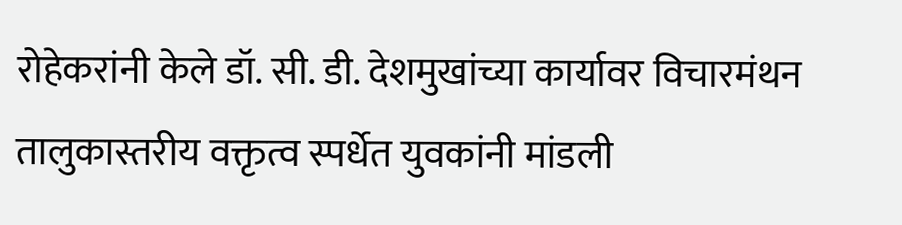रोहेकरांनी केले डॉ. सी. डी. देशमुखांच्या कार्यावर विचारमंथन
तालुकास्तरीय वक्तृत्व स्पर्धेत युवकांनी मांडली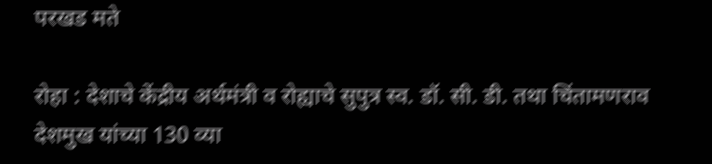परखड मते

रोहा : देशाचे केंद्रीय अर्थमंत्री व रोह्याचे सुपुत्र स्व. डॉ. सी. डी. तथा चिंतामणराव देशमुख यांच्या 130 व्या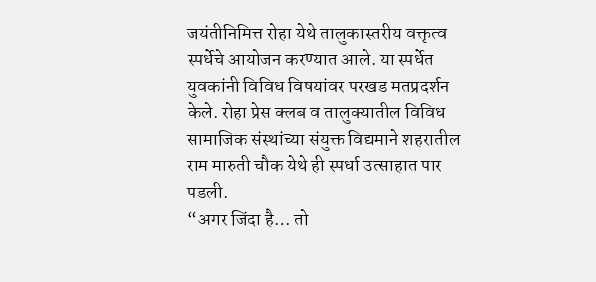जयंतीनिमित्त रोहा येथे तालुकास्तरीय वक्तृत्व स्पर्धेचे आयोजन करण्यात आले. या स्पर्धेत युवकांनी विविध विषयांवर परखड मतप्रदर्शन केले. रोहा प्रेस क्लब व तालुक्यातील विविध सामाजिक संस्थांच्या संयुक्त विद्यमाने शहरातील राम मारुती चौक येथे ही स्पर्धा उत्साहात पार पडली.
“अगर जिंदा है… तो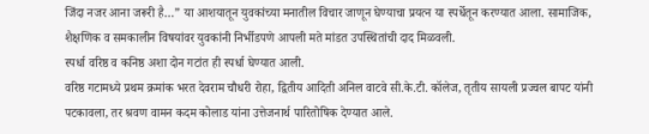जिंदा नजर आना जरूरी है…” या आशयातून युवकांच्या मनातील विचार जाणून घेण्याचा प्रयत्न या स्पर्धेतून करण्यात आला. सामाजिक, शैक्षणिक व समकालीन विषयांवर युवकांनी निर्भीडपणे आपली मते मांडत उपस्थितांची दाद मिळवली.
स्पर्धा वरिष्ठ व कनिष्ठ अशा दोन गटांत ही स्पर्धा घेण्यात आली.
वरिष्ठ गटामध्ये प्रथम क्रमांक भरत देवराम चौधरी रोहा, द्वितीय आदिती अनिल वाटवे सी.के.टी. कॉलेज, तृतीय सायली प्रज्वल बापट यांनी पटकावला, तर श्रवण वामन कदम कोलाड यांना उत्तेजनार्थ पारितोषिक देण्यात आले.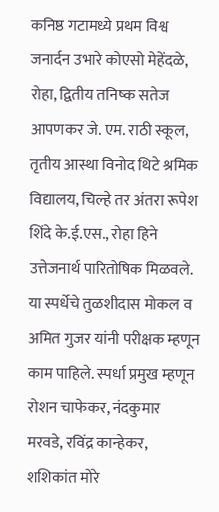कनिष्ठ गटामध्ये प्रथम विश्व जनार्दन उभारे कोएसो मेहेंदळे, रोहा, द्वितीय तनिष्क सतेज आपणकर जे. एम. राठी स्कूल, तृतीय आस्था विनोद थिटे श्रमिक विद्यालय, चिल्हे तर अंतरा रूपेश शिंदे के.ई.एस., रोहा हिने उत्तेजनार्थ पारितोषिक मिळवले.
या स्पर्धेचे तुळशीदास मोकल व अमित गुजर यांनी परीक्षक म्हणून काम पाहिले. स्पर्धा प्रमुख म्हणून रोशन चाफेकर, नंदकुमार मरवडे, रविंद्र कान्हेकर, शशिकांत मोरे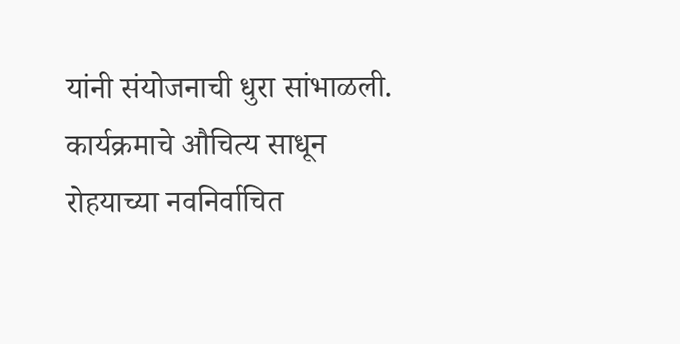यांनी संयोजनाची धुरा सांभाळली. कार्यक्रमाचे औचित्य साधून रोहयाच्या नवनिर्वाचित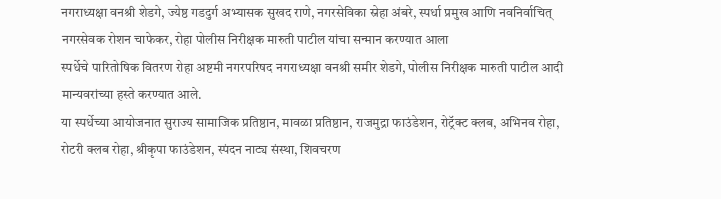नगराध्यक्षा वनश्री शेडगे, ज्येष्ठ गडदुर्ग अभ्यासक सुखद राणे, नगरसेविका स्नेहा अंबरे, स्पर्धा प्रमुख आणि नवनिर्वाचित् नगरसेवक रोशन चाफेकर, रोहा पोलीस निरीक्षक मारुती पाटील यांचा सन्मान करण्यात आला
स्पर्धेचे पारितोषिक वितरण रोहा अष्टमी नगरपरिषद नगराध्यक्षा वनश्री समीर शेडगे, पोलीस निरीक्षक मारुती पाटील आदी मान्यवरांच्या हस्ते करण्यात आले.
या स्पर्धेच्या आयोजनात सुराज्य सामाजिक प्रतिष्ठान, मावळा प्रतिष्ठान, राजमुद्रा फाउंडेशन, रोट्रॅक्ट क्लब, अभिनव रोहा, रोटरी क्लब रोहा, श्रीकृपा फाउंडेशन, स्पंदन नाट्य संस्था, शिवचरण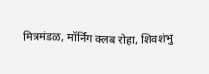मित्रमंडळ, मॉर्निंग क्लब रोहा, शिवशंभु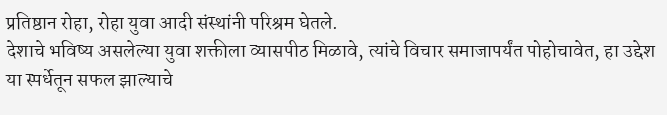प्रतिष्ठान रोहा, रोहा युवा आदी संस्थांनी परिश्रम घेतले.
देशाचे भविष्य असलेल्या युवा शक्तीला व्यासपीठ मिळावे, त्यांचे विचार समाजापर्यंत पोहोचावेत, हा उद्देश या स्पर्धेतून सफल झाल्याचे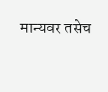मान्यवर तसेच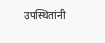उपस्थितांनी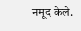नमूद केले.